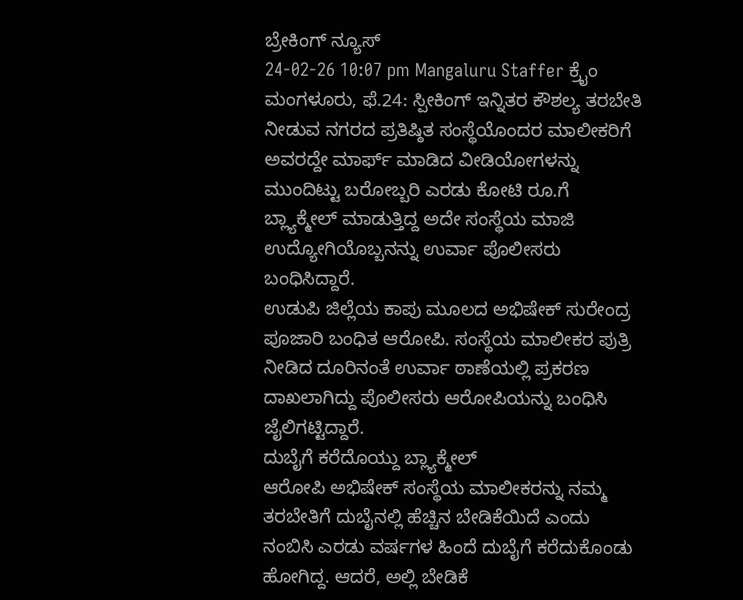ಬ್ರೇಕಿಂಗ್ ನ್ಯೂಸ್
24-02-26 10:07 pm Mangaluru Staffer ಕ್ರೈಂ
ಮಂಗಳೂರು, ಫೆ.24: ಸ್ಪೀಕಿಂಗ್ ಇನ್ನಿತರ ಕೌಶಲ್ಯ ತರಬೇತಿ ನೀಡುವ ನಗರದ ಪ್ರತಿಷ್ಠಿತ ಸಂಸ್ಥೆಯೊಂದರ ಮಾಲೀಕರಿಗೆ ಅವರದ್ದೇ ಮಾರ್ಫ್ ಮಾಡಿದ ವೀಡಿಯೋಗಳನ್ನು ಮುಂದಿಟ್ಟು ಬರೋಬ್ಬರಿ ಎರಡು ಕೋಟಿ ರೂ.ಗೆ ಬ್ಲ್ಯಾಕ್ಮೇಲ್ ಮಾಡುತ್ತಿದ್ದ ಅದೇ ಸಂಸ್ಥೆಯ ಮಾಜಿ ಉದ್ಯೋಗಿಯೊಬ್ಬನನ್ನು ಉರ್ವಾ ಪೊಲೀಸರು ಬಂಧಿಸಿದ್ದಾರೆ.
ಉಡುಪಿ ಜಿಲ್ಲೆಯ ಕಾಪು ಮೂಲದ ಅಭಿಷೇಕ್ ಸುರೇಂದ್ರ ಪೂಜಾರಿ ಬಂಧಿತ ಆರೋಪಿ. ಸಂಸ್ಥೆಯ ಮಾಲೀಕರ ಪುತ್ರಿ ನೀಡಿದ ದೂರಿನಂತೆ ಉರ್ವಾ ಠಾಣೆಯಲ್ಲಿ ಪ್ರಕರಣ ದಾಖಲಾಗಿದ್ದು ಪೊಲೀಸರು ಆರೋಪಿಯನ್ನು ಬಂಧಿಸಿ ಜೈಲಿಗಟ್ಟಿದ್ದಾರೆ.
ದುಬೈಗೆ ಕರೆದೊಯ್ದು ಬ್ಲ್ಯಾಕ್ಮೇಲ್
ಆರೋಪಿ ಅಭಿಷೇಕ್ ಸಂಸ್ಥೆಯ ಮಾಲೀಕರನ್ನು ನಮ್ಮ ತರಬೇತಿಗೆ ದುಬೈನಲ್ಲಿ ಹೆಚ್ಚಿನ ಬೇಡಿಕೆಯಿದೆ ಎಂದು ನಂಬಿಸಿ ಎರಡು ವರ್ಷಗಳ ಹಿಂದೆ ದುಬೈಗೆ ಕರೆದುಕೊಂಡು ಹೋಗಿದ್ದ. ಆದರೆ, ಅಲ್ಲಿ ಬೇಡಿಕೆ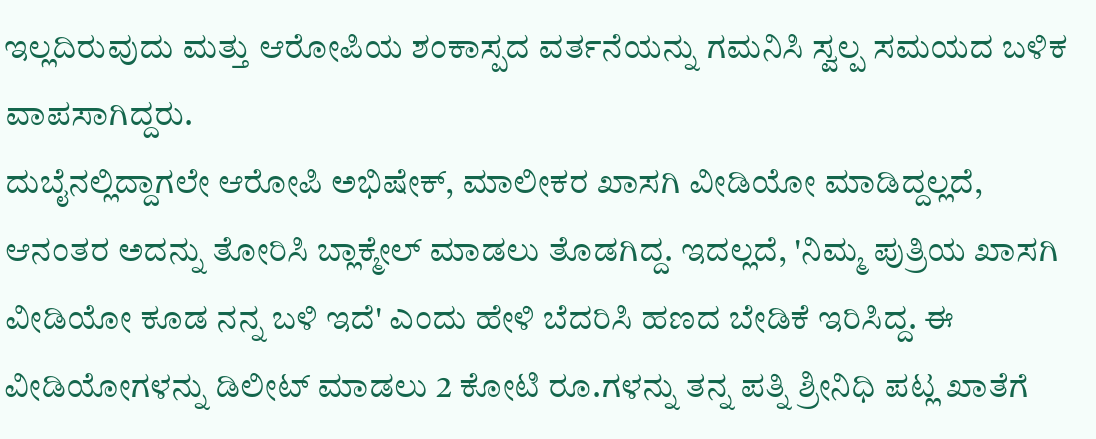ಇಲ್ಲದಿರುವುದು ಮತ್ತು ಆರೋಪಿಯ ಶಂಕಾಸ್ಪದ ವರ್ತನೆಯನ್ನು ಗಮನಿಸಿ ಸ್ವಲ್ಪ ಸಮಯದ ಬಳಿಕ ವಾಪಸಾಗಿದ್ದರು.
ದುಬೈನಲ್ಲಿದ್ದಾಗಲೇ ಆರೋಪಿ ಅಭಿಷೇಕ್, ಮಾಲೀಕರ ಖಾಸಗಿ ವೀಡಿಯೋ ಮಾಡಿದ್ದಲ್ಲದೆ, ಆನಂತರ ಅದನ್ನು ತೋರಿಸಿ ಬ್ಲಾಕ್ಮೇಲ್ ಮಾಡಲು ತೊಡಗಿದ್ದ. ಇದಲ್ಲದೆ, 'ನಿಮ್ಮ ಪುತ್ರಿಯ ಖಾಸಗಿ ವೀಡಿಯೋ ಕೂಡ ನನ್ನ ಬಳಿ ಇದೆ' ಎಂದು ಹೇಳಿ ಬೆದರಿಸಿ ಹಣದ ಬೇಡಿಕೆ ಇರಿಸಿದ್ದ. ಈ ವೀಡಿಯೋಗಳನ್ನು ಡಿಲೀಟ್ ಮಾಡಲು 2 ಕೋಟಿ ರೂ.ಗಳನ್ನು ತನ್ನ ಪತ್ನಿ ಶ್ರೀನಿಧಿ ಪಟ್ಲ ಖಾತೆಗೆ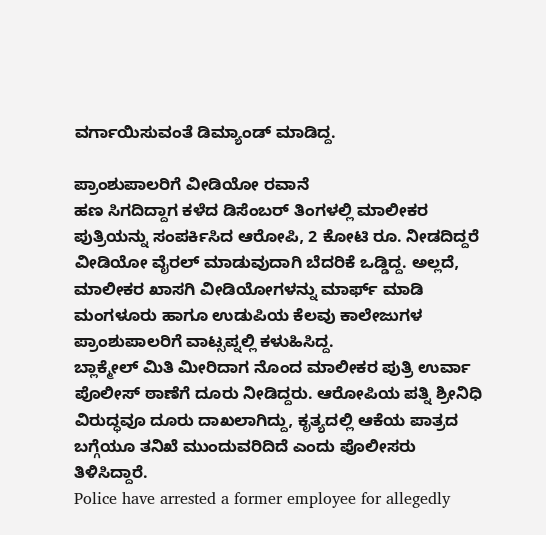ವರ್ಗಾಯಿಸುವಂತೆ ಡಿಮ್ಯಾಂಡ್ ಮಾಡಿದ್ದ.

ಪ್ರಾಂಶುಪಾಲರಿಗೆ ವೀಡಿಯೋ ರವಾನೆ
ಹಣ ಸಿಗದಿದ್ದಾಗ ಕಳೆದ ಡಿಸೆಂಬರ್ ತಿಂಗಳಲ್ಲಿ ಮಾಲೀಕರ ಪುತ್ರಿಯನ್ನು ಸಂಪರ್ಕಿಸಿದ ಆರೋಪಿ, 2 ಕೋಟಿ ರೂ. ನೀಡದಿದ್ದರೆ ವೀಡಿಯೋ ವೈರಲ್ ಮಾಡುವುದಾಗಿ ಬೆದರಿಕೆ ಒಡ್ಡಿದ್ದ. ಅಲ್ಲದೆ, ಮಾಲೀಕರ ಖಾಸಗಿ ವೀಡಿಯೋಗಳನ್ನು ಮಾರ್ಫ್ ಮಾಡಿ ಮಂಗಳೂರು ಹಾಗೂ ಉಡುಪಿಯ ಕೆಲವು ಕಾಲೇಜುಗಳ ಪ್ರಾಂಶುಪಾಲರಿಗೆ ವಾಟ್ಸಪ್ನಲ್ಲಿ ಕಳುಹಿಸಿದ್ದ.
ಬ್ಲಾಕ್ಮೇಲ್ ಮಿತಿ ಮೀರಿದಾಗ ನೊಂದ ಮಾಲೀಕರ ಪುತ್ರಿ ಉರ್ವಾ ಪೊಲೀಸ್ ಠಾಣೆಗೆ ದೂರು ನೀಡಿದ್ದರು. ಆರೋಪಿಯ ಪತ್ನಿ ಶ್ರೀನಿಧಿ ವಿರುದ್ಧವೂ ದೂರು ದಾಖಲಾಗಿದ್ದು, ಕೃತ್ಯದಲ್ಲಿ ಆಕೆಯ ಪಾತ್ರದ ಬಗ್ಗೆಯೂ ತನಿಖೆ ಮುಂದುವರಿದಿದೆ ಎಂದು ಪೊಲೀಸರು ತಿಳಿಸಿದ್ದಾರೆ.
Police have arrested a former employee for allegedly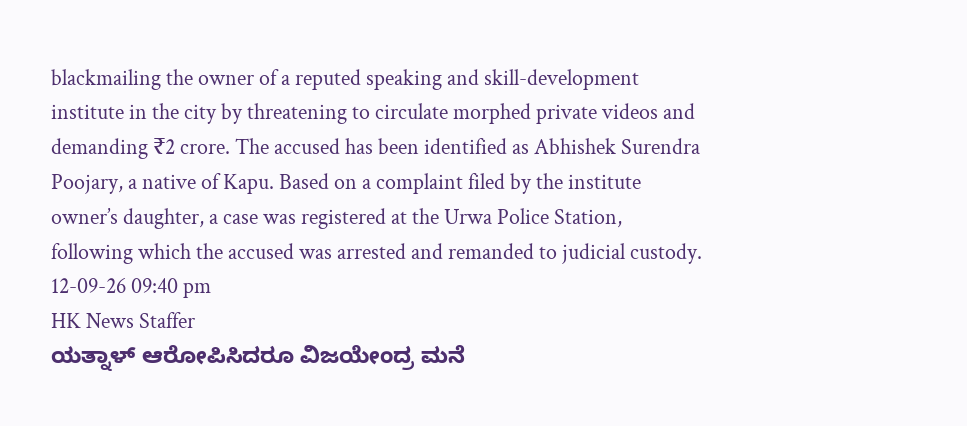blackmailing the owner of a reputed speaking and skill-development institute in the city by threatening to circulate morphed private videos and demanding ₹2 crore. The accused has been identified as Abhishek Surendra Poojary, a native of Kapu. Based on a complaint filed by the institute owner’s daughter, a case was registered at the Urwa Police Station, following which the accused was arrested and remanded to judicial custody.
12-09-26 09:40 pm
HK News Staffer
ಯತ್ನಾಳ್ ಆರೋಪಿಸಿದರೂ ವಿಜಯೇಂದ್ರ ಮನೆ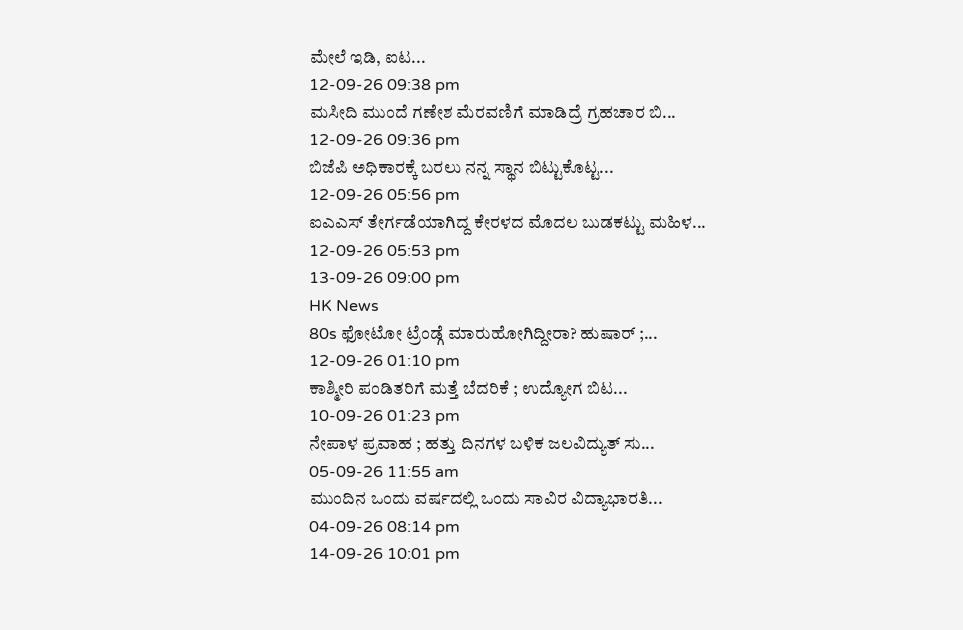ಮೇಲೆ ಇಡಿ, ಐಟ...
12-09-26 09:38 pm
ಮಸೀದಿ ಮುಂದೆ ಗಣೇಶ ಮೆರವಣಿಗೆ ಮಾಡಿದ್ರೆ ಗ್ರಹಚಾರ ಬಿ...
12-09-26 09:36 pm
ಬಿಜೆಪಿ ಅಧಿಕಾರಕ್ಕೆ ಬರಲು ನನ್ನ ಸ್ಥಾನ ಬಿಟ್ಟುಕೊಟ್ಟ...
12-09-26 05:56 pm
ಐಎಎಸ್ ತೇರ್ಗಡೆಯಾಗಿದ್ದ ಕೇರಳದ ಮೊದಲ ಬುಡಕಟ್ಟು ಮಹಿಳ...
12-09-26 05:53 pm
13-09-26 09:00 pm
HK News
80s ಫೋಟೋ ಟ್ರೆಂಡ್ಗೆ ಮಾರುಹೋಗಿದ್ದೀರಾ? ಹುಷಾರ್ ;...
12-09-26 01:10 pm
ಕಾಶ್ಮೀರಿ ಪಂಡಿತರಿಗೆ ಮತ್ತೆ ಬೆದರಿಕೆ ; ಉದ್ಯೋಗ ಬಿಟ...
10-09-26 01:23 pm
ನೇಪಾಳ ಪ್ರವಾಹ ; ಹತ್ತು ದಿನಗಳ ಬಳಿಕ ಜಲವಿದ್ಯುತ್ ಸು...
05-09-26 11:55 am
ಮುಂದಿನ ಒಂದು ವರ್ಷದಲ್ಲಿ ಒಂದು ಸಾವಿರ ವಿದ್ಯಾಭಾರತಿ...
04-09-26 08:14 pm
14-09-26 10:01 pm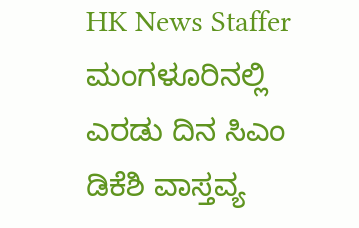HK News Staffer
ಮಂಗಳೂರಿನಲ್ಲಿ ಎರಡು ದಿನ ಸಿಎಂ ಡಿಕೆಶಿ ವಾಸ್ತವ್ಯ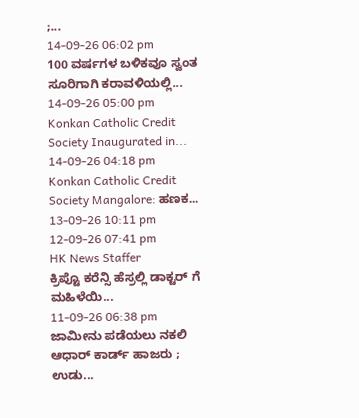;...
14-09-26 06:02 pm
100 ವರ್ಷಗಳ ಬಳಿಕವೂ ಸ್ವಂತ ಸೂರಿಗಾಗಿ ಕರಾವಳಿಯಲ್ಲಿ...
14-09-26 05:00 pm
Konkan Catholic Credit Society Inaugurated in...
14-09-26 04:18 pm
Konkan Catholic Credit Society Mangalore: ಹಣಕ...
13-09-26 10:11 pm
12-09-26 07:41 pm
HK News Staffer
ಕ್ರಿಪ್ಟೊ ಕರೆನ್ಸಿ ಹೆಸ್ರಲ್ಲಿ ಡಾಕ್ಟರ್ ಗೆ ಮಹಿಳೆಯಿ...
11-09-26 06:38 pm
ಜಾಮೀನು ಪಡೆಯಲು ನಕಲಿ ಆಧಾರ್ ಕಾರ್ಡ್ ಹಾಜರು ; ಉಡು...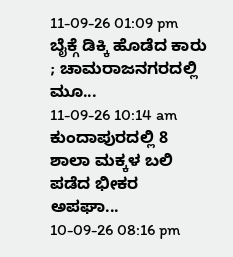11-09-26 01:09 pm
ಬೈಕ್ಗೆ ಡಿಕ್ಕಿ ಹೊಡೆದ ಕಾರು ; ಚಾಮರಾಜನಗರದಲ್ಲಿ ಮೂ...
11-09-26 10:14 am
ಕುಂದಾಪುರದಲ್ಲಿ 8 ಶಾಲಾ ಮಕ್ಕಳ ಬಲಿ ಪಡೆದ ಭೀಕರ ಅಪಘಾ...
10-09-26 08:16 pm